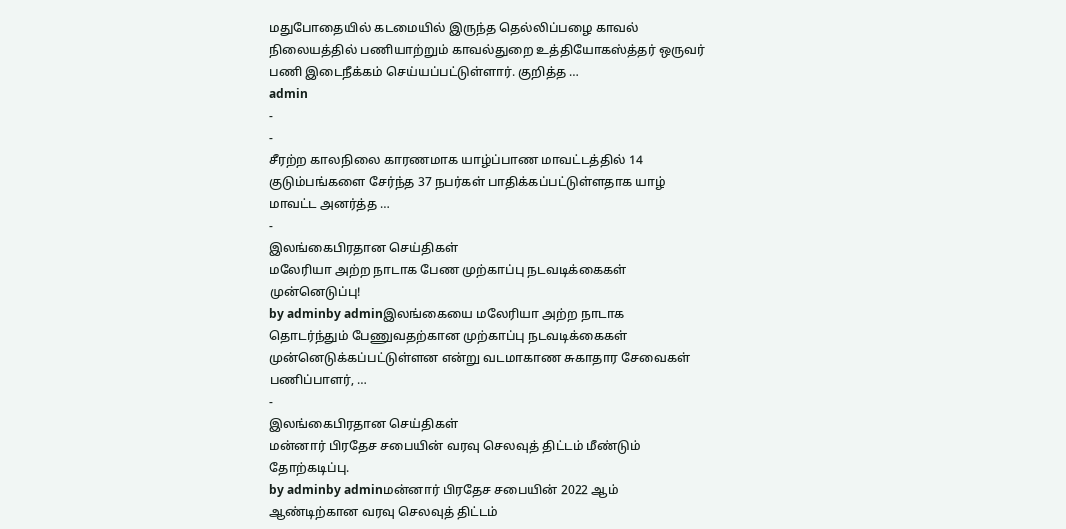மதுபோதையில் கடமையில் இருந்த தெல்லிப்பழை காவல் நிலையத்தில் பணியாற்றும் காவல்துறை உத்தியோகஸ்த்தர் ஒருவர் பணி இடைநீக்கம் செய்யப்பட்டுள்ளார். குறித்த …
admin
-
-
சீரற்ற காலநிலை காரணமாக யாழ்ப்பாண மாவட்டத்தில் 14 குடும்பங்களை சேர்ந்த 37 நபர்கள் பாதிக்கப்பட்டுள்ளதாக யாழ் மாவட்ட அனர்த்த …
-
இலங்கைபிரதான செய்திகள்
மலேரியா அற்ற நாடாக பேண முற்காப்பு நடவடிக்கைகள் முன்னெடுப்பு!
by adminby adminஇலங்கையை மலேரியா அற்ற நாடாக தொடர்ந்தும் பேணுவதற்கான முற்காப்பு நடவடிக்கைகள் முன்னெடுக்கப்பட்டுள்ளன என்று வடமாகாண சுகாதார சேவைகள் பணிப்பாளர், …
-
இலங்கைபிரதான செய்திகள்
மன்னார் பிரதேச சபையின் வரவு செலவுத் திட்டம் மீண்டும் தோற்கடிப்பு.
by adminby adminமன்னார் பிரதேச சபையின் 2022 ஆம் ஆண்டிற்கான வரவு செலவுத் திட்டம்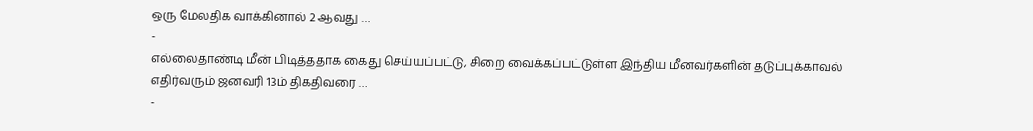ஒரு மேலதிக வாக்கினால் 2 ஆவது …
-
எல்லைதாண்டி மீன் பிடித்ததாக கைது செய்யப்பட்டு, சிறை வைக்கப்பட்டுள்ள இந்திய மீனவர்களின் தடுப்புக்காவல் எதிர்வரும் ஜனவரி 13ம் திகதிவரை …
-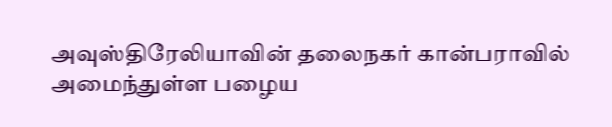அவுஸ்திரேலியாவின் தலைநகர் கான்பராவில் அமைந்துள்ள பழைய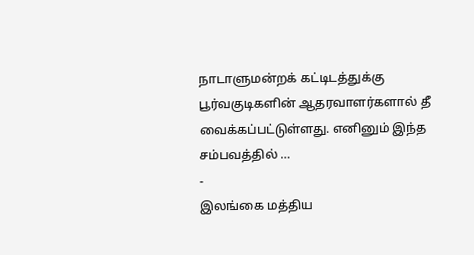நாடாளுமன்றக் கட்டிடத்துக்கு பூர்வகுடிகளின் ஆதரவாளர்களால் தீ வைக்கப்பட்டுள்ளது. எனினும் இந்த சம்பவத்தில் …
-
இலங்கை மத்திய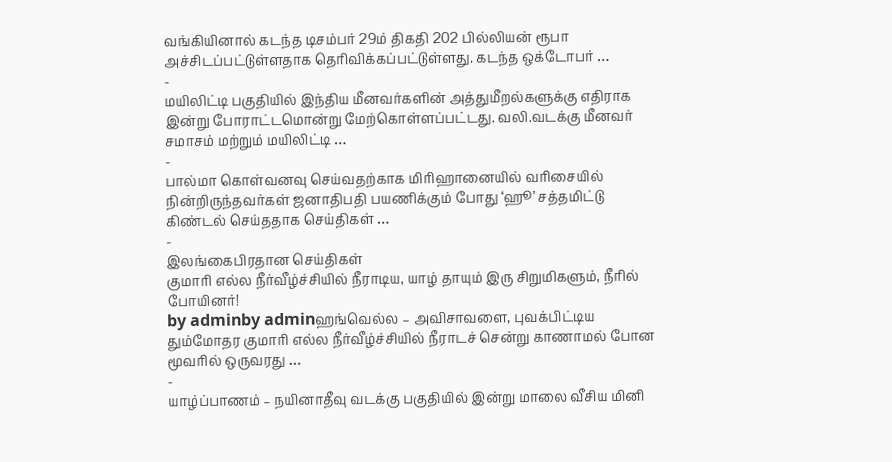வங்கியினால் கடந்த டிசம்பர் 29ம் திகதி 202 பில்லியன் ரூபா அச்சிடப்பட்டுள்ளதாக தொிவிக்கப்பட்டுள்ளது. கடந்த ஒக்டோபர் …
-
மயிலிட்டி பகுதியில் இந்திய மீனவர்களின் அத்துமீறல்களுக்கு எதிராக இன்று போராட்டமொன்று மேற்கொள்ளப்பட்டது. வலி.வடக்கு மீனவர் சமாசம் மற்றும் மயிலிட்டி …
-
பால்மா கொள்வனவு செய்வதற்காக மிரிஹானையில் வரிசையில் நின்றிருந்தவர்கள் ஜனாதிபதி பயணிக்கும் போது ‘ஹூ’ சத்தமிட்டு கிண்டல் செய்ததாக செய்திகள் …
-
இலங்கைபிரதான செய்திகள்
குமாரி எல்ல நீர்வீழ்ச்சியில் நீராடிய, யாழ் தாயும் இரு சிறுமிகளும், நீரில் போயினர்!
by adminby adminஹங்வெல்ல – அவிசாவளை, புவக்பிட்டிய தும்மோதர குமாரி எல்ல நீர்வீழ்ச்சியில் நீராடச் சென்று காணாமல் போன மூவரில் ஒருவரது …
-
யாழ்ப்பாணம் – நயினாதீவு வடக்கு பகுதியில் இன்று மாலை வீசிய மினி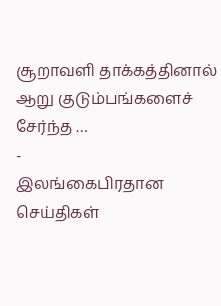சூறாவளி தாக்கத்தினால் ஆறு குடும்பங்களைச் சேர்ந்த …
-
இலங்கைபிரதான செய்திகள்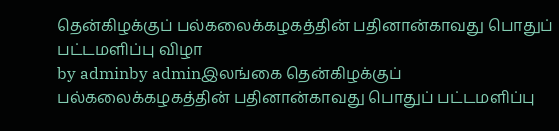தென்கிழக்குப் பல்கலைக்கழகத்தின் பதினான்காவது பொதுப் பட்டமளிப்பு விழா
by adminby adminஇலங்கை தென்கிழக்குப் பல்கலைக்கழகத்தின் பதினான்காவது பொதுப் பட்டமளிப்பு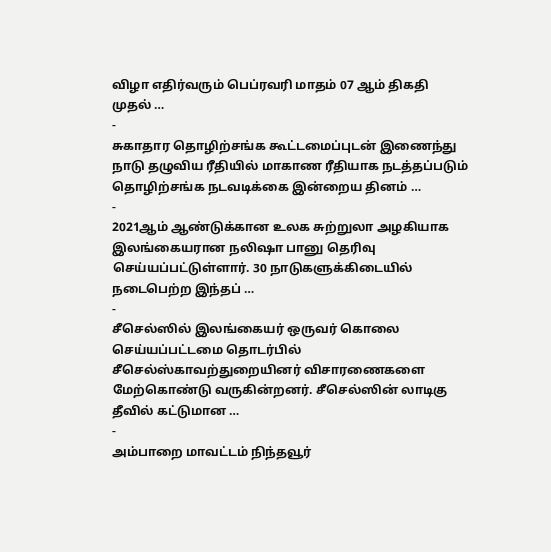விழா எதிர்வரும் பெப்ரவரி மாதம் 07 ஆம் திகதி முதல் …
-
சுகாதார தொழிற்சங்க கூட்டமைப்புடன் இணைந்து நாடு தழுவிய ரீதியில் மாகாண ரீதியாக நடத்தப்படும் தொழிற்சங்க நடவடிக்கை இன்றைய தினம் …
-
2021ஆம் ஆண்டுக்கான உலக சுற்றுலா அழகியாக இலங்கையரான நலிஷா பானு தெரிவு செய்யப்பட்டுள்ளார். 30 நாடுகளுக்கிடையில் நடைபெற்ற இந்தப் …
-
சீசெல்ஸில் இலங்கையர் ஒருவர் கொலை செய்யப்பட்டமை தொடர்பில் சீசெல்ஸ்காவற்துறையினர் விசாரணைகளை மேற்கொண்டு வருகின்றனர். சீசெல்ஸின் லாடிகு தீவில் கட்டுமான …
-
அம்பாறை மாவட்டம் நிந்தவூர்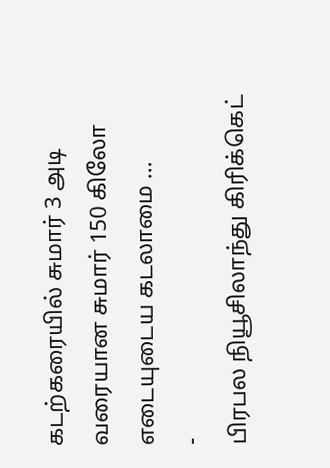கடற்கரையில் சுமார் 3 அடி வரையான சுமார் 150 கிலோ எடையுடைய கடலாமை …
-
பிரபல நியூசிலாந்து கிரிக்கெட்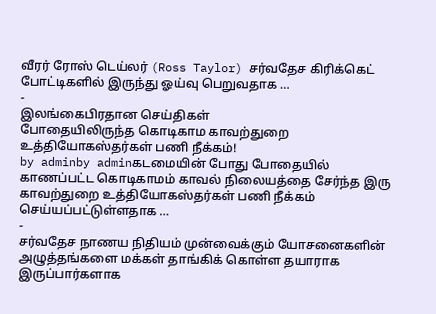வீரர் ரோஸ் டெய்லர் (Ross Taylor) சர்வதேச கிரிக்கெட் போட்டிகளில் இருந்து ஓய்வு பெறுவதாக …
-
இலங்கைபிரதான செய்திகள்
போதையிலிருந்த கொடிகாம காவற்துறை உத்தியோகஸ்தர்கள் பணி நீக்கம்!
by adminby adminகடமையின் போது போதையில் காணப்பட்ட கொடிகாமம் காவல் நிலையத்தை சேர்ந்த இரு காவற்துறை உத்தியோகஸ்தர்கள் பணி நீக்கம் செய்யப்பட்டுள்ளதாக …
-
சர்வதேச நாணய நிதியம் முன்வைக்கும் யோசனைகளின் அழுத்தங்களை மக்கள் தாங்கிக் கொள்ள தயாராக இருப்பார்களாக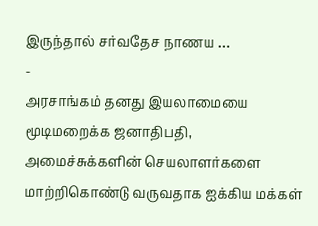இருந்தால் சர்வதேச நாணய …
-
அரசாங்கம் தனது இயலாமையை மூடிமறைக்க ஜனாதிபதி, அமைச்சுக்களின் செயலாளர்களை மாற்றிகொண்டு வருவதாக ஐக்கிய மக்கள்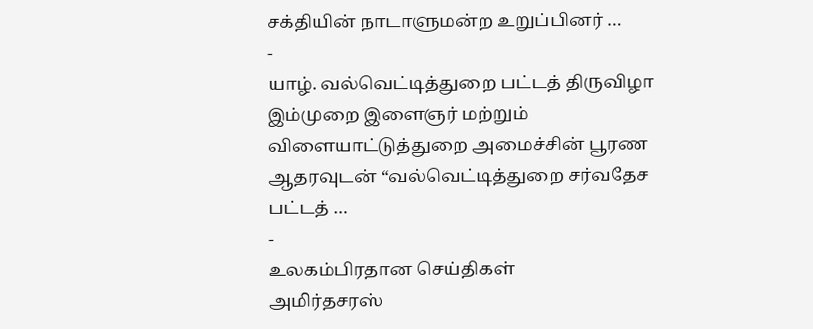சக்தியின் நாடாளுமன்ற உறுப்பினர் …
-
யாழ். வல்வெட்டித்துறை பட்டத் திருவிழா இம்முறை இளைஞர் மற்றும் விளையாட்டுத்துறை அமைச்சின் பூரண ஆதரவுடன் “வல்வெட்டித்துறை சர்வதேச பட்டத் …
-
உலகம்பிரதான செய்திகள்
அமிர்தசரஸ்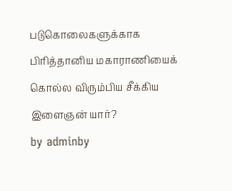படுகொலைகளுக்காக பிரித்தானிய மகாராணியைக் கொல்ல விரும்பிய சீக்கிய இளைஞன் யார்?
by adminby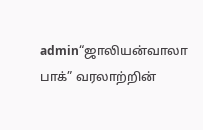admin“ஜாலியன்வாலா பாக்” வரலாற்றின்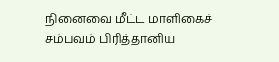நினைவை மீட்ட மாளிகைச் சம்பவம் பிரித்தானிய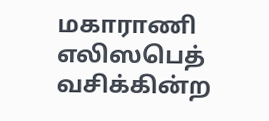மகாராணி எலிஸபெத் வசிக்கின்ற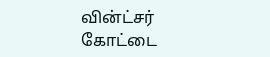வின்ட்சர் கோட்டை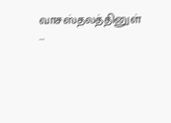வாசஸ்தலத்தினுள் …